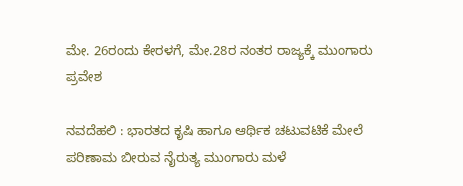ಮೇ. 26ರಂದು ಕೇರಳಗೆ, ಮೇ.28ರ ನಂತರ ರಾಜ್ಯಕ್ಕೆ ಮುಂಗಾರು ಪ್ರವೇಶ

ನವದೆಹಲಿ : ಭಾರತದ ಕೃಷಿ ಹಾಗೂ ಆರ್ಥಿಕ ಚಟುವಟಿಕೆ ಮೇಲೆ  ಪರಿಣಾಮ ಬೀರುವ ನೈರುತ್ಯ ಮುಂಗಾರು ಮಳೆ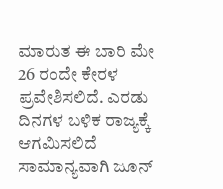ಮಾರುತ ಈ ಬಾರಿ ಮೇ 26 ರಂದೇ ಕೇರಳ ಪ್ರವೇಶಿಸಲಿದೆ. ಎರಡು ದಿನಗಳ ಬಳಿಕ ರಾಜ್ಯಕ್ಕೆ ಆಗಮಿಸಲಿದೆ ಸಾಮಾನ್ಯವಾಗಿ ಜೂನ್‌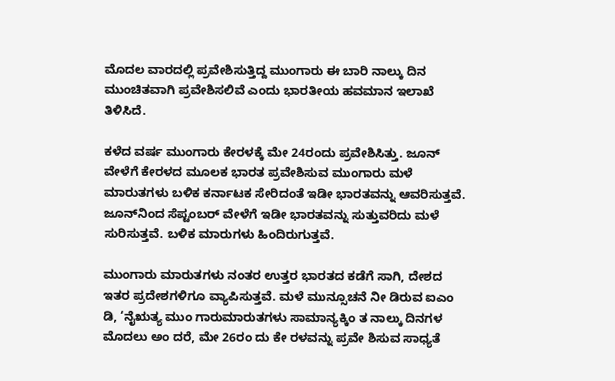ಮೊದಲ ವಾರದಲ್ಲಿ ಪ್ರವೇಶಿಸುತ್ತಿದ್ದ ಮುಂಗಾರು ಈ ಬಾರಿ ನಾಲ್ಕು ದಿನ ಮುಂಚಿತವಾಗಿ ಪ್ರವೇಶಿಸಲಿವೆ ಎಂದು ಭಾರತೀಯ ಹವಮಾನ ಇಲಾಖೆ ತಿಳಿಸಿದೆ.

ಕಳೆದ ವರ್ಷ ಮುಂಗಾರು ಕೇರಳಕ್ಕೆ ಮೇ 24ರಂದು ಪ್ರವೇಶಿಸಿತ್ತು. ಜೂನ್‌ ವೇಳೆಗೆ ಕೇರಳದ ಮೂಲಕ ಭಾರತ ಪ್ರವೇಶಿಸುವ ಮುಂಗಾರು ಮಳೆ ಮಾರುತಗಳು ಬಳಿಕ ಕರ್ನಾಟಕ ಸೇರಿದಂತೆ ಇಡೀ ಭಾರತವನ್ನು ಆವರಿಸುತ್ತವೆ. ಜೂನ್‌ನಿಂದ ಸೆಪ್ಟಂಬರ್‌ ವೇಳೆಗೆ ಇಡೀ ಭಾರತವನ್ನು ಸುತ್ತುವರಿದು ಮಳೆ ಸುರಿಸುತ್ತವೆ. ಬಳಿಕ ಮಾರುಗಳು ಹಿಂದಿರುಗುತ್ತವೆ.

ಮುಂಗಾರು ಮಾರುತಗಳು ನಂತರ ಉತ್ತರ ಭಾರತದ ಕಡೆಗೆ ಸಾಗಿ, ದೇಶದ ಇತರ ಪ್ರದೇಶಗಳಿಗೂ ವ್ಯಾಪಿಸುತ್ತವೆ. ಮಳೆ ಮುನ್ಸೂಚನೆ ನೀ ಡಿರುವ ಐಎಂ ಡಿ, ‘ನೈಋತ್ಯ ಮುಂ ಗಾರುಮಾರುತಗಳು ಸಾಮಾನ್ಯಕ್ಕಿಂ ತ ನಾಲ್ಕು ದಿನಗಳ ಮೊದಲು ಅಂ ದರೆ, ಮೇ 26ರಂ ದು ಕೇ ರಳವನ್ನು ಪ್ರವೇ ಶಿಸುವ ಸಾಧ್ಯತೆ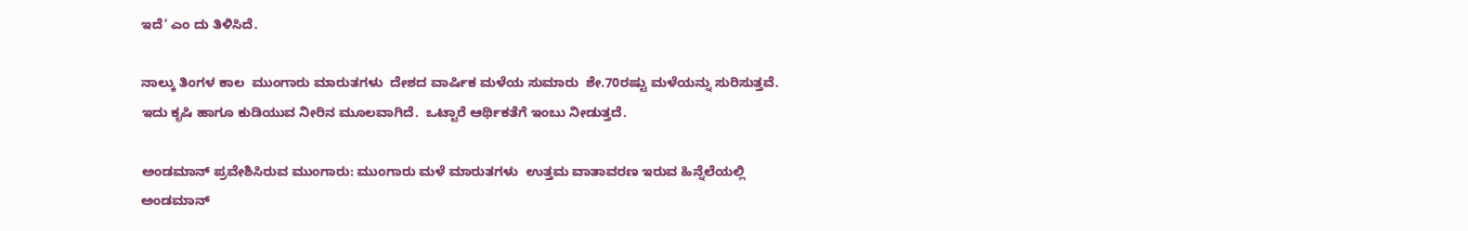ಇದೆ’ ಎಂ ದು ತಿಳಿಸಿದೆ.

ನಾಲ್ಕು ತಿಂಗಳ ಕಾಲ  ಮುಂಗಾರು ಮಾರುತಗಳು  ದೇಶದ ವಾರ್ಷಿಕ ಮಳೆಯ ಸುಮಾರು  ಶೇ.70ರಷ್ಟು ಮಳೆಯನ್ನು ಸುರಿಸುತ್ತವೆ. ಇದು ಕೃಷಿ ಹಾಗೂ ಕುಡಿಯುವ ನೀರಿನ ಮೂಲವಾಗಿದೆ.  ಒಟ್ಟಾರೆ ಆರ್ಥಿಕತೆಗೆ ಇಂಬು ನೀಡುತ್ತದೆ.

ಅಂಡಮಾನ್‌ ಪ್ರವೇಶಿಸಿರುವ ಮುಂಗಾರು: ಮುಂಗಾರು ಮಳೆ ಮಾರುತಗಳು  ಉತ್ತಮ ವಾತಾವರಣ ಇರುವ ಹಿನ್ನೆಲೆಯಲ್ಲಿ  ಅಂಡಮಾನ್‌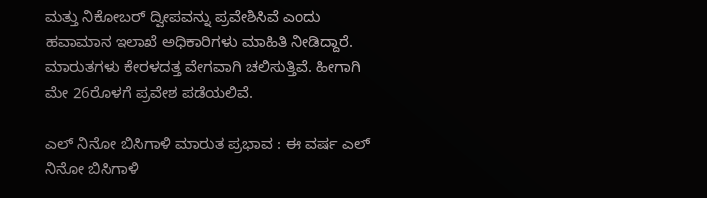ಮತ್ತು ನಿಕೋಬರ್‌ ದ್ವೀಪವನ್ನು ಪ್ರವೇಶಿಸಿವೆ ಎಂದು ಹವಾಮಾನ ಇಲಾಖೆ ಅಧಿಕಾರಿಗಳು ಮಾಹಿತಿ ನೀಡಿದ್ದಾರೆ. ಮಾರುತಗಳು ಕೇರಳದತ್ತ ವೇಗವಾಗಿ ಚಲಿಸುತ್ತಿವೆ. ಹೀಗಾಗಿ ಮೇ 26ರೊಳಗೆ ಪ್ರವೇಶ ಪಡೆಯಲಿವೆ.

ಎಲ್‌ ನಿನೋ ಬಿಸಿಗಾಳಿ ಮಾರುತ ಪ್ರಭಾವ : ಈ ವರ್ಷ ಎಲ್‌ ನಿನೋ ಬಿಸಿಗಾಳಿ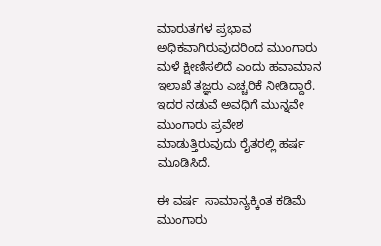ಮಾರುತಗಳ ಪ್ರಭಾವ ಅಧಿಕವಾಗಿರುವುದರಿಂದ ಮುಂಗಾರು ಮಳೆ ಕ್ಷೀಣಿಸಲಿದೆ ಎಂದು ಹವಾಮಾನ ಇಲಾಖೆ ತಜ್ಞರು ಎಚ್ಚರಿಕೆ ನೀಡಿದ್ದಾರೆ. ಇದರ ನಡುವೆ ಅವಧಿಗೆ ಮುನ್ನವೇ ಮುಂಗಾರು ಪ್ರವೇಶ ಮಾಡುತ್ತಿರುವುದು ರೈತರಲ್ಲಿ ಹರ್ಷ ಮೂಡಿಸಿದೆ.

ಈ ವರ್ಷ  ಸಾಮಾನ್ಯಕ್ಕಿಂತ ಕಡಿಮೆ  ಮುಂಗಾರು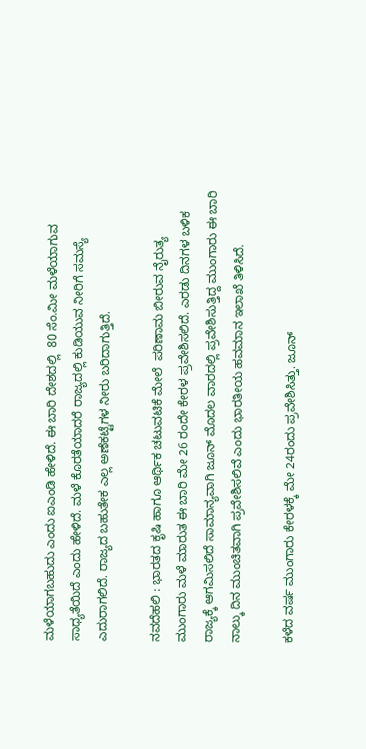ಮಳೆಯಾಗಬಹುದು ಎಂದು ಐಎಂಡಿ ಹೇಳಿದೆ. ಈ ಬಾರಿ ದೇಶದಲ್ಲಿ  80 ಸೆಂ.ಮೀ ಮಳೆಯಾಗುವ ಸಾಧ್ಯತೆಯಿದೆ ಎಂದು ಹೇಳಿದೆ. ಮಳೆ ಕೊರತೆಯಾದರೆ ರಾಜ್ಯದಲ್ಲಿ ಕುಡಿಯುವ ನೀರಿಗೆ ಸಮಸ್ಯೆ ಎದುರಾಗಲಿದೆ. ರಾಜ್ಯದ ಬಹುತೇಕ ಎಲ್ಲ ಅಣೆಕಟ್ಟೆಗಳ ನೀರು ಬರಿದಾಗುತ್ತಿದೆ.

ನವದೆಹಲಿ : ಭಾರತದ ಕೃಷಿ ಹಾಗೂ ಆರ್ಥಿಕ ಚಟುವಟಿಕೆ ಮೇಲೆ  ಪರಿಣಾಮ ಬೀರುವ ನೈರುತ್ಯ ಮುಂಗಾರು ಮಳೆ ಮಾರುತ ಈ ಬಾರಿ ಮೇ 26 ರಂದೇ ಕೇರಳ ಪ್ರವೇಶಿಸಲಿದೆ. ಎರಡು ದಿನಗಳ ಬಳಿಕ ರಾಜ್ಯಕ್ಕೆ ಆಗಮಿಸಲಿದೆ ಸಾಮಾನ್ಯವಾಗಿ ಜೂನ್‌ ಮೊದಲ ವಾರದಲ್ಲಿ ಪ್ರವೇಶಿಸುತ್ತಿದ್ದ ಮುಂಗಾರು ಈ ಬಾರಿ ನಾಲ್ಕು ದಿನ ಮುಂಚಿತವಾಗಿ ಪ್ರವೇಶಿಸಲಿವೆ ಎಂದು ಭಾರತೀಯ ಹವಮಾನ ಇಲಾಖೆ ತಿಳಿಸಿದೆ.

ಕಳೆದ ವರ್ಷ ಮುಂಗಾರು ಕೇರಳಕ್ಕೆ ಮೇ 24ರಂದು ಪ್ರವೇಶಿಸಿತ್ತು. ಜೂನ್‌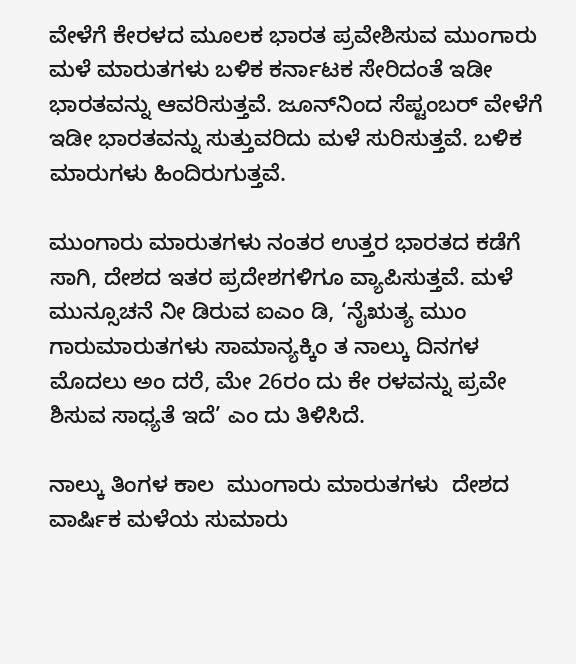ವೇಳೆಗೆ ಕೇರಳದ ಮೂಲಕ ಭಾರತ ಪ್ರವೇಶಿಸುವ ಮುಂಗಾರು ಮಳೆ ಮಾರುತಗಳು ಬಳಿಕ ಕರ್ನಾಟಕ ಸೇರಿದಂತೆ ಇಡೀ ಭಾರತವನ್ನು ಆವರಿಸುತ್ತವೆ. ಜೂನ್‌ನಿಂದ ಸೆಪ್ಟಂಬರ್‌ ವೇಳೆಗೆ ಇಡೀ ಭಾರತವನ್ನು ಸುತ್ತುವರಿದು ಮಳೆ ಸುರಿಸುತ್ತವೆ. ಬಳಿಕ ಮಾರುಗಳು ಹಿಂದಿರುಗುತ್ತವೆ.

ಮುಂಗಾರು ಮಾರುತಗಳು ನಂತರ ಉತ್ತರ ಭಾರತದ ಕಡೆಗೆ ಸಾಗಿ, ದೇಶದ ಇತರ ಪ್ರದೇಶಗಳಿಗೂ ವ್ಯಾಪಿಸುತ್ತವೆ. ಮಳೆ ಮುನ್ಸೂಚನೆ ನೀ ಡಿರುವ ಐಎಂ ಡಿ, ‘ನೈಋತ್ಯ ಮುಂ ಗಾರುಮಾರುತಗಳು ಸಾಮಾನ್ಯಕ್ಕಿಂ ತ ನಾಲ್ಕು ದಿನಗಳ ಮೊದಲು ಅಂ ದರೆ, ಮೇ 26ರಂ ದು ಕೇ ರಳವನ್ನು ಪ್ರವೇ ಶಿಸುವ ಸಾಧ್ಯತೆ ಇದೆ’ ಎಂ ದು ತಿಳಿಸಿದೆ.

ನಾಲ್ಕು ತಿಂಗಳ ಕಾಲ  ಮುಂಗಾರು ಮಾರುತಗಳು  ದೇಶದ ವಾರ್ಷಿಕ ಮಳೆಯ ಸುಮಾರು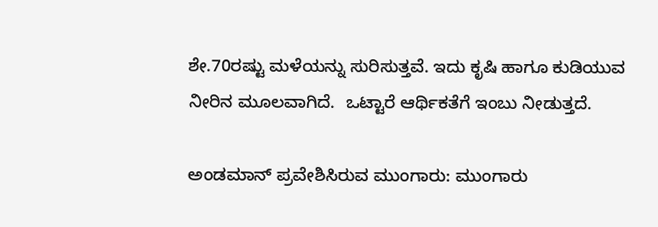ಶೇ.70ರಷ್ಟು ಮಳೆಯನ್ನು ಸುರಿಸುತ್ತವೆ. ಇದು ಕೃಷಿ ಹಾಗೂ ಕುಡಿಯುವ ನೀರಿನ ಮೂಲವಾಗಿದೆ.  ಒಟ್ಟಾರೆ ಆರ್ಥಿಕತೆಗೆ ಇಂಬು ನೀಡುತ್ತದೆ.

ಅಂಡಮಾನ್‌ ಪ್ರವೇಶಿಸಿರುವ ಮುಂಗಾರು: ಮುಂಗಾರು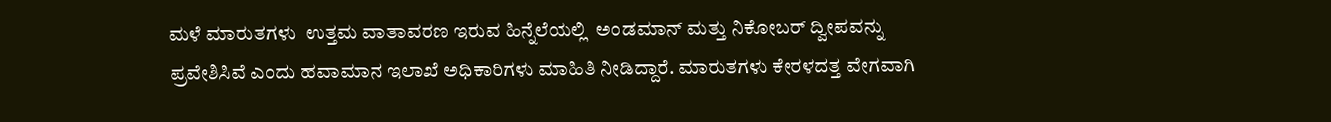ಮಳೆ ಮಾರುತಗಳು  ಉತ್ತಮ ವಾತಾವರಣ ಇರುವ ಹಿನ್ನೆಲೆಯಲ್ಲಿ  ಅಂಡಮಾನ್‌ ಮತ್ತು ನಿಕೋಬರ್‌ ದ್ವೀಪವನ್ನು ಪ್ರವೇಶಿಸಿವೆ ಎಂದು ಹವಾಮಾನ ಇಲಾಖೆ ಅಧಿಕಾರಿಗಳು ಮಾಹಿತಿ ನೀಡಿದ್ದಾರೆ. ಮಾರುತಗಳು ಕೇರಳದತ್ತ ವೇಗವಾಗಿ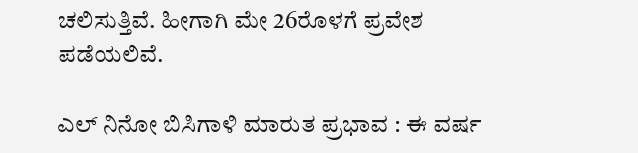ಚಲಿಸುತ್ತಿವೆ. ಹೀಗಾಗಿ ಮೇ 26ರೊಳಗೆ ಪ್ರವೇಶ ಪಡೆಯಲಿವೆ.

ಎಲ್‌ ನಿನೋ ಬಿಸಿಗಾಳಿ ಮಾರುತ ಪ್ರಭಾವ : ಈ ವರ್ಷ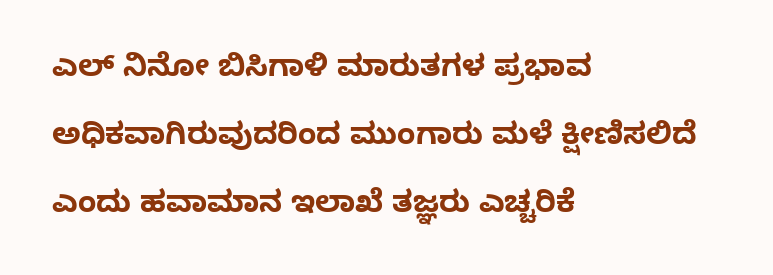ಎಲ್‌ ನಿನೋ ಬಿಸಿಗಾಳಿ ಮಾರುತಗಳ ಪ್ರಭಾವ ಅಧಿಕವಾಗಿರುವುದರಿಂದ ಮುಂಗಾರು ಮಳೆ ಕ್ಷೀಣಿಸಲಿದೆ ಎಂದು ಹವಾಮಾನ ಇಲಾಖೆ ತಜ್ಞರು ಎಚ್ಚರಿಕೆ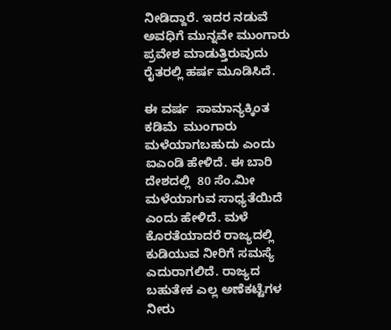ನೀಡಿದ್ದಾರೆ. ಇದರ ನಡುವೆ ಅವಧಿಗೆ ಮುನ್ನವೇ ಮುಂಗಾರು ಪ್ರವೇಶ ಮಾಡುತ್ತಿರುವುದು ರೈತರಲ್ಲಿ ಹರ್ಷ ಮೂಡಿಸಿದೆ.

ಈ ವರ್ಷ  ಸಾಮಾನ್ಯಕ್ಕಿಂತ ಕಡಿಮೆ  ಮುಂಗಾರು ಮಳೆಯಾಗಬಹುದು ಎಂದು ಐಎಂಡಿ ಹೇಳಿದೆ. ಈ ಬಾರಿ ದೇಶದಲ್ಲಿ  80 ಸೆಂ.ಮೀ ಮಳೆಯಾಗುವ ಸಾಧ್ಯತೆಯಿದೆ ಎಂದು ಹೇಳಿದೆ. ಮಳೆ ಕೊರತೆಯಾದರೆ ರಾಜ್ಯದಲ್ಲಿ ಕುಡಿಯುವ ನೀರಿಗೆ ಸಮಸ್ಯೆ ಎದುರಾಗಲಿದೆ. ರಾಜ್ಯದ ಬಹುತೇಕ ಎಲ್ಲ ಅಣೆಕಟ್ಟೆಗಳ ನೀರು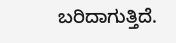ಬರಿದಾಗುತ್ತಿದೆ.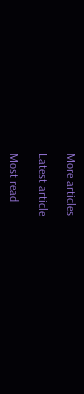More articles

Latest article

Most read